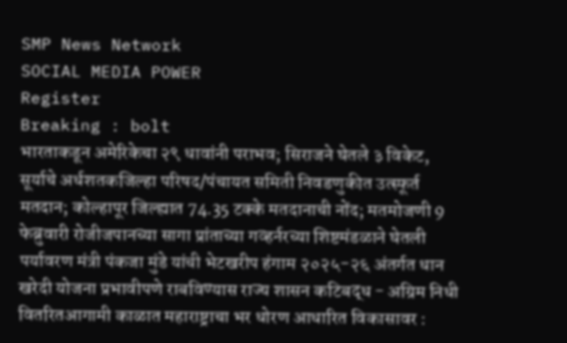SMP News Network
SOCIAL MEDIA POWER
Register
Breaking : bolt
भारताकडून अमेरिकेचा २९ धावांनी पराभव; सिराजने घेतले ३ विकेट, सूर्याचे अर्धशतकजिल्हा परिषद/पंचायत समिती निवडणुकीत उत्स्फूर्त मतदान; कोल्हापूर जिल्ह्यात 74.35 टक्के मतदानाची नोंद; मतमोजणी 9 फेब्रुवारी रोजीजपानच्या सागा प्रांताच्या गव्हर्नरच्या शिष्टमंडळाने घेतली पर्यावरण मंत्री पंकजा मुंडे यांची भेटखरीप हंगाम २०२५-२६ अंतर्गत धान खरेदी योजना प्रभावीपणे राबविण्यास राज्य शासन कटिबद्ध - अग्रिम निधी वितरितआगामी काळात महाराष्ट्राचा भर धोरण आधारित विकासावर :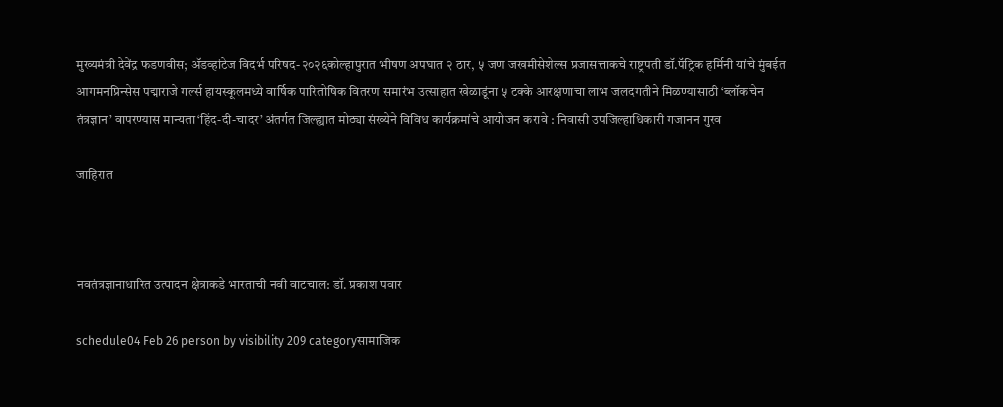मुख्यमंत्री देवेंद्र फडणवीस; ॲडव्हांटेज विदर्भ परिषद-२०२६कोल्हापुरात भीषण अपघात २ ठार, ५ जण जखमीसेशेल्स प्रजासत्ताकचे राष्ट्रपती डॉ.पॅट्रिक हर्मिनी यांचे मुंबईत आगमनप्रिन्सेस पद्माराजे गर्ल्स हायस्कूलमध्ये वार्षिक पारितोषिक वितरण समारंभ उत्साहात खेळाडूंना ५ टक्के आरक्षणाचा लाभ जलदगतीने मिळण्यासाठी ‘ब्लॉकचेन तंत्रज्ञान’ वापरण्यास मान्यता‘हिंद-दी-चादर’ अंतर्गत जिल्ह्यात मोठ्या संख्येने विविध कार्यक्रमांचे आयोजन करावे : निवासी उपजिल्हाधिकारी गजानन गुरव

जाहिरात



नवतंत्रज्ञानाधारित उत्पादन क्षेत्राकडे भारताची नवी वाटचाल: डॉ. प्रकाश पवार

schedule04 Feb 26 person by visibility 209 categoryसामाजिक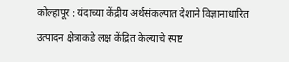कोल्हापूर : यंदाच्या केंद्रीय अर्थसंकल्पात देशाने विज्ञानाधारित उत्पादन क्षेत्राकडे लक्ष केंद्रित केल्याचे स्पष्ट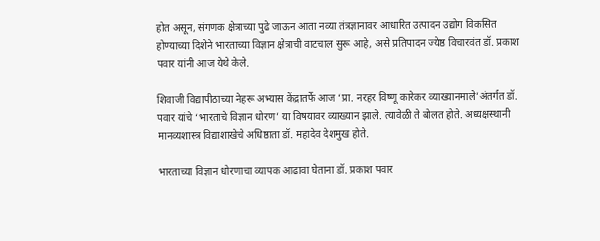होत असून, संगणक क्षेत्राच्या पुढे जाऊन आता नव्या तंत्रज्ञानावर आधारित उत्पादन उद्योग विकसित होण्याच्या दिशेने भारताच्या विज्ञान क्षेत्राची वाटचाल सुरू आहे, असे प्रतिपादन ज्येष्ठ विचारवंत डॉ. प्रकाश पवार यांनी आज येथे केले.

शिवाजी विद्यापीठाच्या नेहरू अभ्यास केंद्रातर्फे आज ‘प्रा. नरहर विष्णू कारेकर व्याख्यानमाले’अंतर्गत डॉ. पवार यांचे ‘भारताचे विज्ञान धोरण’ या विषयावर व्याख्यान झाले. त्यावेळी ते बोलत होते. अध्यक्षस्थानी मानव्यशास्त्र विद्याशाखेचे अधिष्ठाता डॉ. महादेव देशमुख होते.

भारताच्या विज्ञान धोरणाचा व्यापक आढावा घेताना डॉ. प्रकाश पवार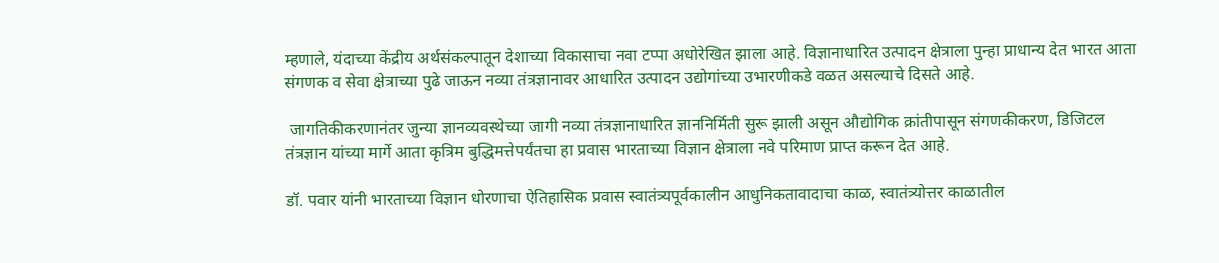म्हणाले, यंदाच्या केंद्रीय अर्थसंकल्पातून देशाच्या विकासाचा नवा टप्पा अधोरेखित झाला आहे. विज्ञानाधारित उत्पादन क्षेत्राला पुन्हा प्राधान्य देत भारत आता संगणक व सेवा क्षेत्राच्या पुढे जाऊन नव्या तंत्रज्ञानावर आधारित उत्पादन उद्योगांच्या उभारणीकडे वळत असल्याचे दिसते आहे.

 जागतिकीकरणानंतर जुन्या ज्ञानव्यवस्थेच्या जागी नव्या तंत्रज्ञानाधारित ज्ञाननिर्मिती सुरू झाली असून औद्योगिक क्रांतीपासून संगणकीकरण, डिजिटल तंत्रज्ञान यांच्या मार्गे आता कृत्रिम बुद्धिमत्तेपर्यंतचा हा प्रवास भारताच्या विज्ञान क्षेत्राला नवे परिमाण प्राप्त करून देत आहे.

डॉ. पवार यांनी भारताच्या विज्ञान धोरणाचा ऐतिहासिक प्रवास स्वातंत्र्यपूर्वकालीन आधुनिकतावादाचा काळ, स्वातंत्र्योत्तर काळातील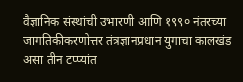वैज्ञानिक संस्थांची उभारणी आणि १९९० नंतरच्या जागतिकीकरणोत्तर तंत्रज्ञानप्रधान युगाचा कालखंड असा तीन टप्प्यांत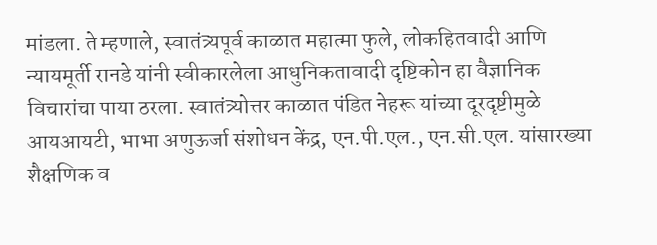मांडला. ते म्हणाले, स्वातंत्र्यपूर्व काळात महात्मा फुले, लोकहितवादी आणि न्यायमूर्ती रानडे यांनी स्वीकारलेला आधुनिकतावादी दृष्टिकोन हा वैज्ञानिक विचारांचा पाया ठरला. स्वातंत्र्योत्तर काळात पंडित नेहरू यांच्या दूरदृष्टीमुळे आयआयटी, भाभा अणुऊर्जा संशोधन केंद्र, एन.पी.एल., एन.सी.एल. यांसारख्या शैक्षणिक व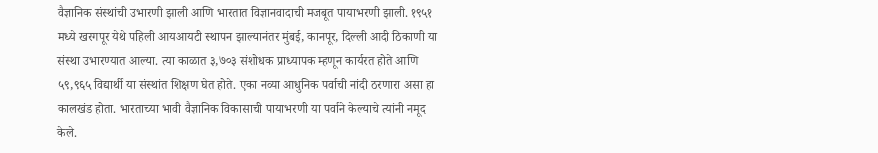वैज्ञानिक संस्थांची उभारणी झाली आणि भारतात विज्ञानवादाची मजबूत पायाभरणी झाली. १९५१ मध्ये खरगपूर येथे पहिली आयआयटी स्थापन झाल्यानंतर मुंबई, कानपूर, दिल्ली आदी ठिकाणी या संस्था उभारण्यात आल्या. त्या काळात ३,७०३ संशोधक प्राध्यापक म्हणून कार्यरत होते आणि ५९,९६५ विद्यार्थी या संस्थांत शिक्षण घेत होते. एका नव्या आधुनिक पर्वाची नांदी ठरणारा असा हा कालखंड होता. भारताच्या भावी वैज्ञानिक विकासाची पायाभरणी या पर्वाने केल्याचे त्यांनी नमूद केले.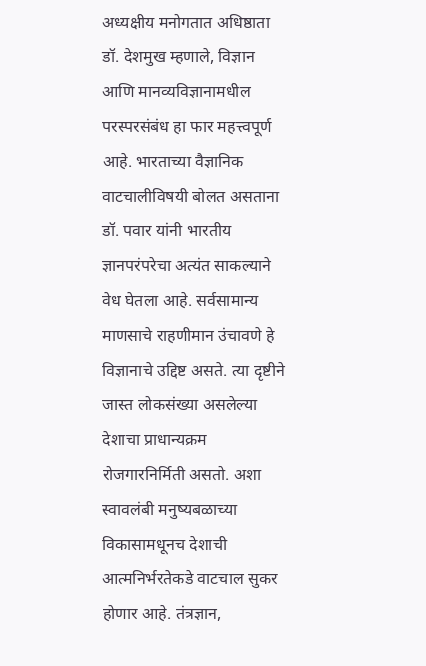अध्यक्षीय मनोगतात अधिष्ठाता डॉ. देशमुख म्हणाले, विज्ञान आणि मानव्यविज्ञानामधील परस्परसंबंध हा फार महत्त्वपूर्ण आहे. भारताच्या वैज्ञानिक वाटचालीविषयी बोलत असताना डॉ. पवार यांनी भारतीय ज्ञानपरंपरेचा अत्यंत साकल्याने वेध घेतला आहे. सर्वसामान्य माणसाचे राहणीमान उंचावणे हे विज्ञानाचे उद्दिष्ट असते. त्या दृष्टीने जास्त लोकसंख्या असलेल्या देशाचा प्राधान्यक्रम रोजगारनिर्मिती असतो. अशा स्वावलंबी मनुष्यबळाच्या विकासामधूनच देशाची आत्मनिर्भरतेकडे वाटचाल सुकर होणार आहे. तंत्रज्ञान,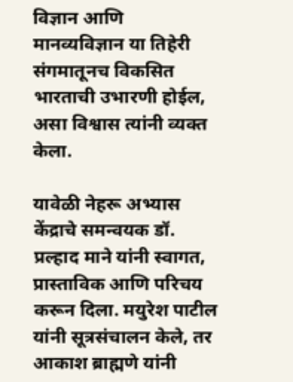विज्ञान आणि मानव्यविज्ञान या तिहेरी संगमातूनच विकसित भारताची उभारणी होईल, असा विश्वास त्यांनी व्यक्त केला.

यावेळी नेहरू अभ्यास केंद्राचे समन्वयक डॉ. प्रल्हाद माने यांनी स्वागत, प्रास्ताविक आणि परिचय करून दिला. मयुरेश पाटील यांनी सूत्रसंचालन केले, तर आकाश ब्राह्मणे यांनी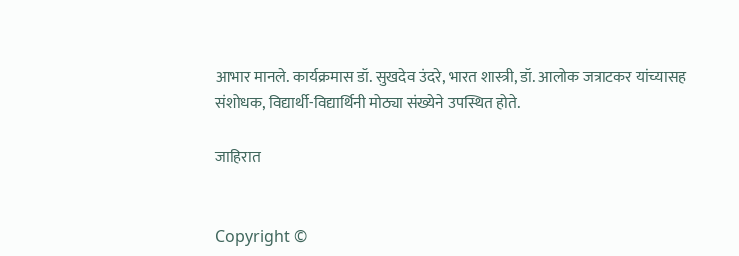आभार मानले. कार्यक्रमास डॉ. सुखदेव उंदरे, भारत शास्त्री, डॉ. आलोक जत्राटकर यांच्यासह संशोधक, विद्यार्थी-विद्यार्थिनी मोठ्या संख्येने उपस्थित होते.

जाहिरात


Copyright ©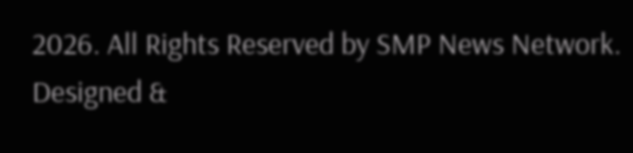2026. All Rights Reserved by SMP News Network.
Designed &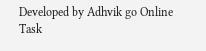Developed by Adhvik go Online
Task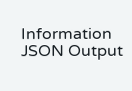Information
JSON Output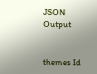JSON Output


themes Id